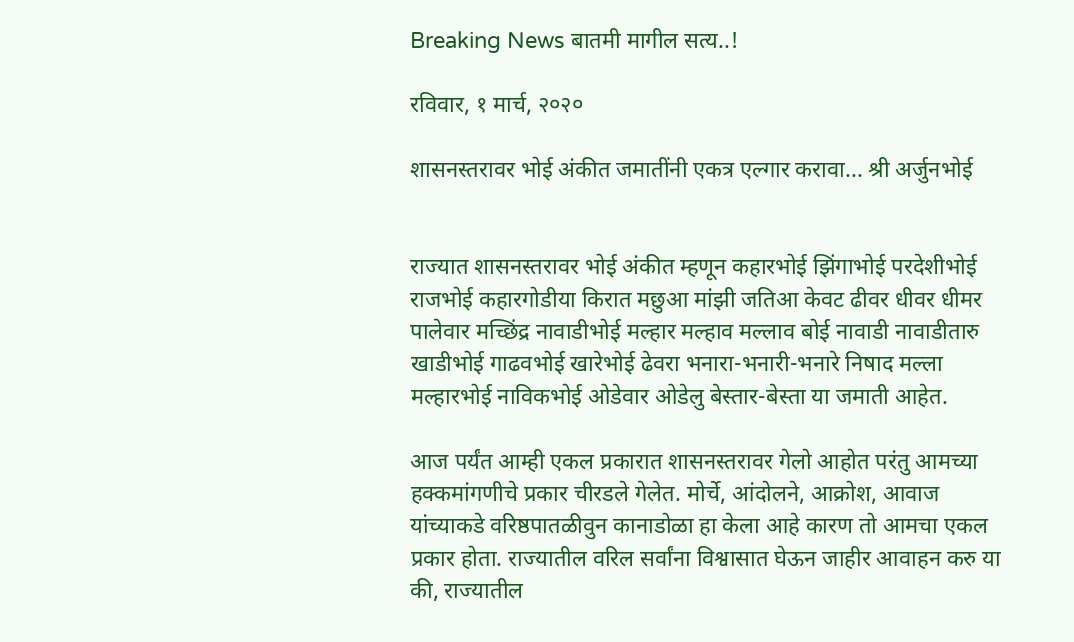Breaking News बातमी मागील सत्य..!

रविवार, १ मार्च, २०२०

शासनस्तरावर भोई अंकीत जमातींनी एकत्र एल्गार करावा... श्री अर्जुनभोई


राज्यात शासनस्तरावर भोई अंकीत म्हणून कहारभोई झिंगाभोई परदेशीभोई राजभोई कहारगोडीया किरात मछुआ मांझी जतिआ केवट ढीवर धीवर धीमर पालेवार मच्छिंद्र नावाडीभोई मल्हार मल्हाव मल्लाव बोई नावाडी नावाडीतारु खाडीभोई गाढवभोई खारेभोई ढेवरा भनारा-भनारी-भनारे निषाद मल्ला मल्हारभोई नाविकभोई ओडेवार ओडेलु बेस्तार-बेस्ता या जमाती आहेत.

आज पर्यंत आम्ही एकल प्रकारात शासनस्तरावर गेलो आहोत परंतु आमच्या हक्कमांगणीचे प्रकार चीरडले गेलेत. मोर्चे, आंदोलने, आक्रोश, आवाज यांच्याकडे वरिष्ठपातळीवुन कानाडोळा हा केला आहे कारण तो आमचा एकल प्रकार होता. राज्यातील वरिल सर्वांना विश्वासात घेऊन जाहीर आवाहन करु या की, राज्यातील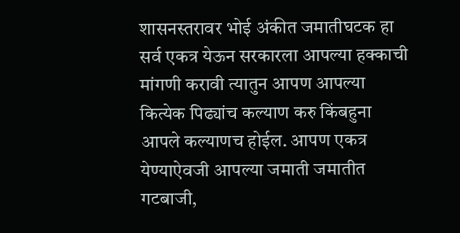शासनस्तरावर भोई अंकीत जमातीघटक हा सर्व एकत्र येऊन सरकारला आपल्या हक्काची मांगणी करावी त्यातुन आपण आपल्या कित्येक पिढ्यांच कल्याण करु किंबहुना आपले कल्याणच होईल. आपण एकत्र येण्याऐवजी आपल्या जमाती जमातीत गटबाजी,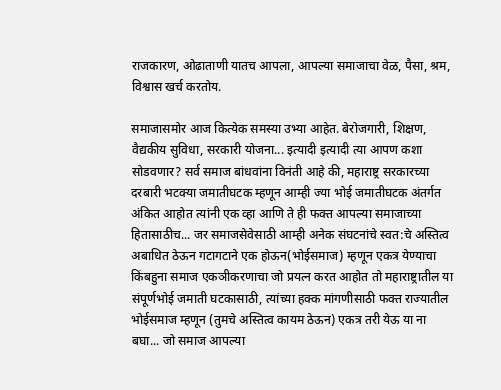राजकारण, ओढाताणी यातच आपला, आपल्या समाजाचा वेळ, पैसा, श्रम, विश्वास खर्च करतोय.

समाजासमोर आज कित्येक समस्या उभ्या आहेत. बेरोजगारी, शिक्षण, वैद्यकीय सुविधा, सरकारी योजना... इत्यादी इत्यादी त्या आपण कशा सोडवणार? सर्व समाज बांधवांना विनंती आहे की, महाराष्ट्र सरकारच्या दरबारी भटक्या जमातीघटक म्हणून आम्ही ज्या भोई जमातीघटक अंतर्गत अंकित आहोत त्यांनी एक व्हा आणि ते ही फक्त आपल्या समाजाच्या हितासाठीच... जर समाजसेवेसाठी आम्ही अनेक संघटनांचे स्वत:चे अस्तित्व अबाधित ठेऊन गटागटाने एक होऊन(भोईसमाज) म्हणून एकत्र येण्याचा किंबहुना समाज एकञीकरणाचा जो प्रयत्न करत आहोत तो महाराष्ट्रातील या संपूर्णभोई जमाती घटकासाठी, त्यांच्या हक्क मांगणीसाठी फक्त राज्यातील भोईसमाज म्हणून (तुमचे अस्तित्व कायम ठेऊन) एकत्र तरी येऊ या ना बघा... जो समाज आपल्या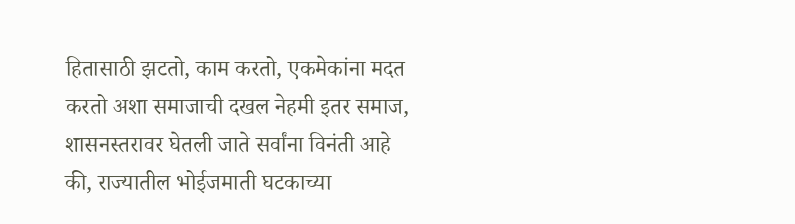हितासाठी झटतो, काम करतो, एकमेकांना मदत करतो अशा समाजाची दखल नेहमी इतर समाज, शासनस्तरावर घेतली जाते सर्वांना विनंती आहे की, राज्यातील भोईजमाती घटकाच्या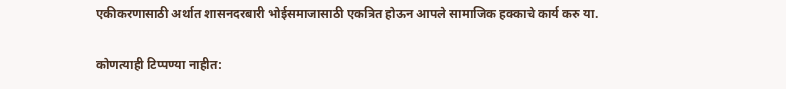एकीकरणासाठी अर्थात शासनदरबारी भोईसमाजासाठी एकत्रित होऊन आपले सामाजिक हक्काचे कार्य करु या.


कोणत्याही टिप्पण्‍या नाहीत: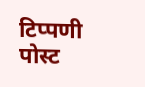टिप्पणी पोस्ट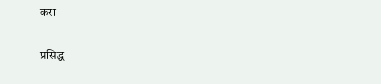करा

प्रसिद्ध